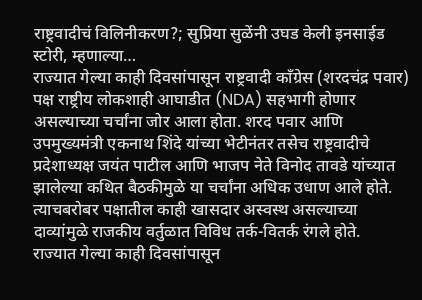राष्ट्रवादीचं विलिनीकरण?; सुप्रिया सुळेंनी उघड केली इनसाईड स्टोरी, म्हणाल्या…
राज्यात गेल्या काही दिवसांपासून राष्ट्रवादी काँग्रेस (शरदचंद्र पवार) पक्ष राष्ट्रीय लोकशाही आघाडीत (NDA) सहभागी होणार असल्याच्या चर्चांना जोर आला होता. शरद पवार आणि उपमुख्यमंत्री एकनाथ शिंदे यांच्या भेटीनंतर तसेच राष्ट्रवादीचे प्रदेशाध्यक्ष जयंत पाटील आणि भाजप नेते विनोद तावडे यांच्यात झालेल्या कथित बैठकीमुळे या चर्चांना अधिक उधाण आले होते. त्याचबरोबर पक्षातील काही खासदार अस्वस्थ असल्याच्या दाव्यांमुळे राजकीय वर्तुळात विविध तर्क-वितर्क रंगले होते.
राज्यात गेल्या काही दिवसांपासून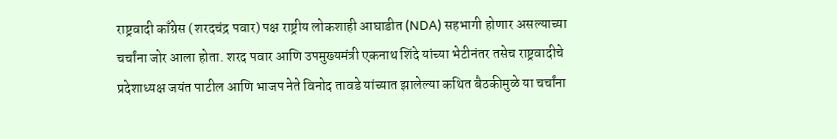राष्ट्रवादी काँग्रेस (शरदचंद्र पवार) पक्ष राष्ट्रीय लोकशाही आघाडीत (NDA) सहभागी होणार असल्याच्या चर्चांना जोर आला होता. शरद पवार आणि उपमुख्यमंत्री एकनाथ शिंदे यांच्या भेटीनंतर तसेच राष्ट्रवादीचे प्रदेशाध्यक्ष जयंत पाटील आणि भाजप नेते विनोद तावडे यांच्यात झालेल्या कथित बैठकीमुळे या चर्चांना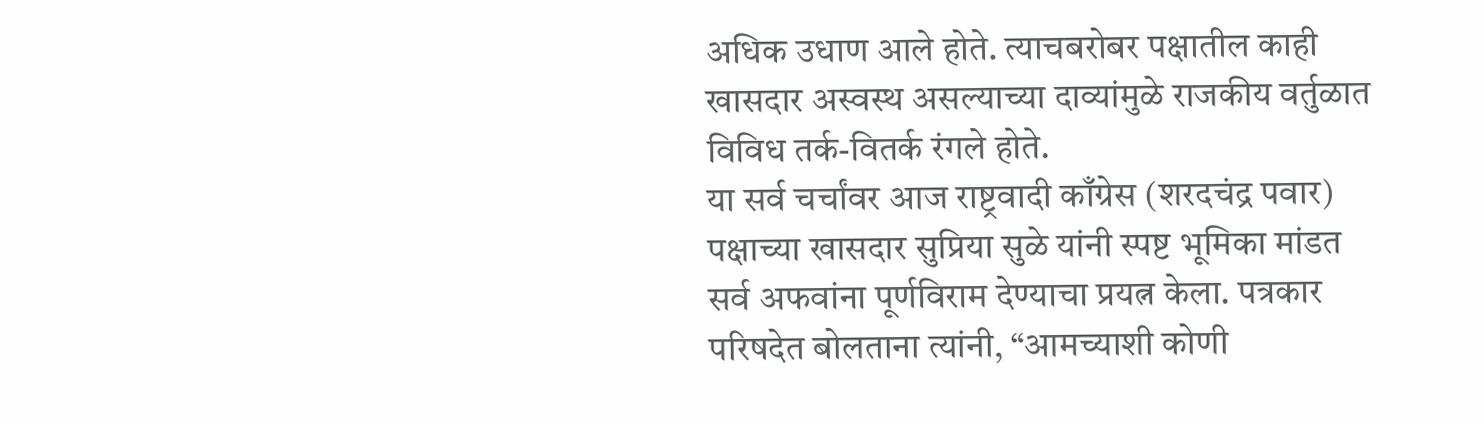अधिक उधाण आले होते. त्याचबरोबर पक्षातील काही खासदार अस्वस्थ असल्याच्या दाव्यांमुळे राजकीय वर्तुळात विविध तर्क-वितर्क रंगले होते.
या सर्व चर्चांवर आज राष्ट्रवादी काँग्रेस (शरदचंद्र पवार) पक्षाच्या खासदार सुप्रिया सुळे यांनी स्पष्ट भूमिका मांडत सर्व अफवांना पूर्णविराम देण्याचा प्रयत्न केला. पत्रकार परिषदेत बोलताना त्यांनी, “आमच्याशी कोणी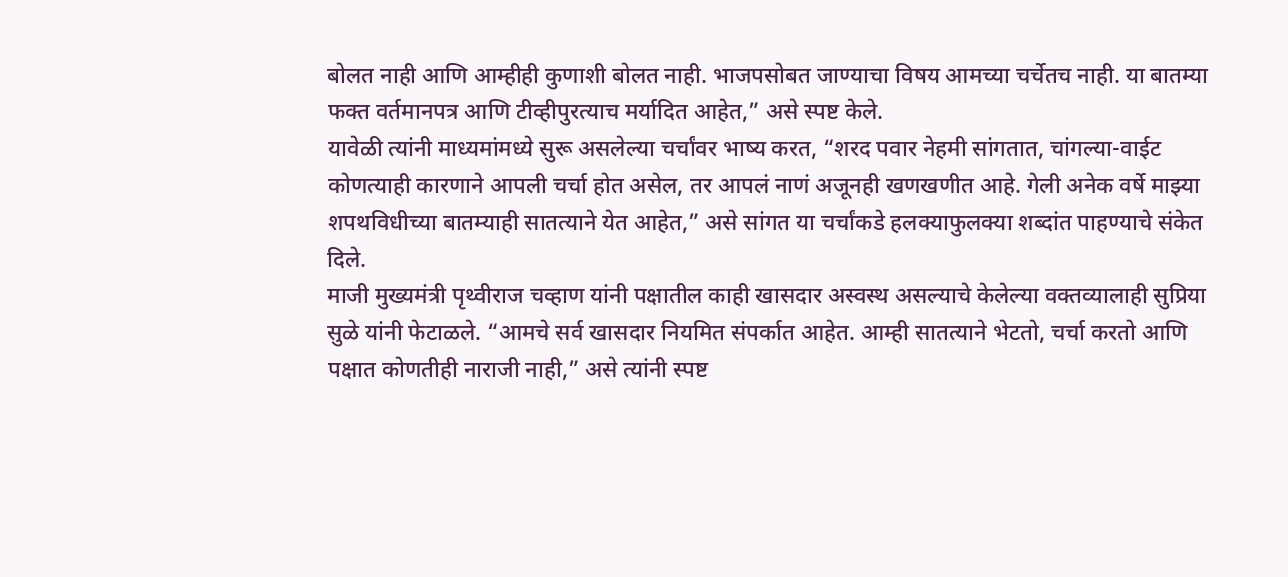बोलत नाही आणि आम्हीही कुणाशी बोलत नाही. भाजपसोबत जाण्याचा विषय आमच्या चर्चेतच नाही. या बातम्या फक्त वर्तमानपत्र आणि टीव्हीपुरत्याच मर्यादित आहेत,” असे स्पष्ट केले.
यावेळी त्यांनी माध्यमांमध्ये सुरू असलेल्या चर्चांवर भाष्य करत, “शरद पवार नेहमी सांगतात, चांगल्या-वाईट कोणत्याही कारणाने आपली चर्चा होत असेल, तर आपलं नाणं अजूनही खणखणीत आहे. गेली अनेक वर्षे माझ्या शपथविधीच्या बातम्याही सातत्याने येत आहेत,” असे सांगत या चर्चांकडे हलक्याफुलक्या शब्दांत पाहण्याचे संकेत दिले.
माजी मुख्यमंत्री पृथ्वीराज चव्हाण यांनी पक्षातील काही खासदार अस्वस्थ असल्याचे केलेल्या वक्तव्यालाही सुप्रिया सुळे यांनी फेटाळले. “आमचे सर्व खासदार नियमित संपर्कात आहेत. आम्ही सातत्याने भेटतो, चर्चा करतो आणि पक्षात कोणतीही नाराजी नाही,” असे त्यांनी स्पष्ट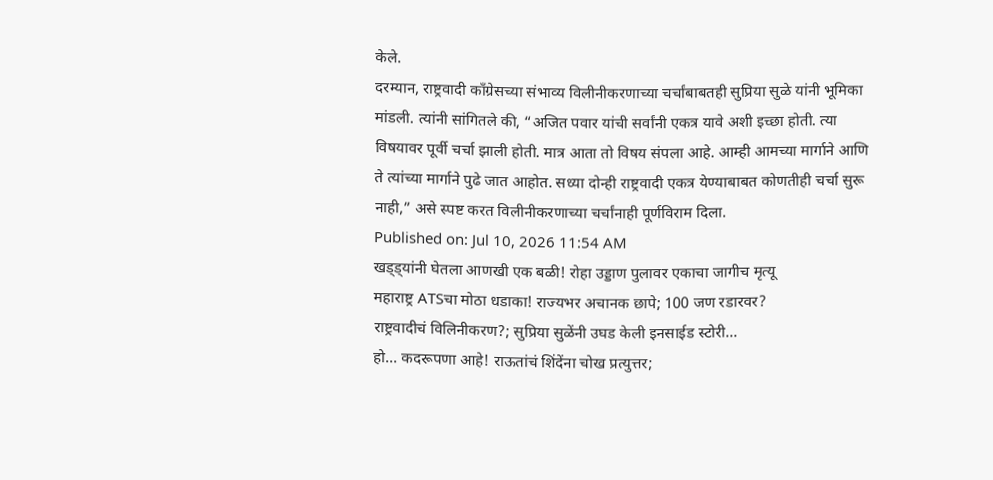केले.
दरम्यान, राष्ट्रवादी काँग्रेसच्या संभाव्य विलीनीकरणाच्या चर्चांबाबतही सुप्रिया सुळे यांनी भूमिका मांडली. त्यांनी सांगितले की, “अजित पवार यांची सर्वांनी एकत्र यावे अशी इच्छा होती. त्या विषयावर पूर्वी चर्चा झाली होती. मात्र आता तो विषय संपला आहे. आम्ही आमच्या मार्गाने आणि ते त्यांच्या मार्गाने पुढे जात आहोत. सध्या दोन्ही राष्ट्रवादी एकत्र येण्याबाबत कोणतीही चर्चा सुरू नाही,” असे स्पष्ट करत विलीनीकरणाच्या चर्चांनाही पूर्णविराम दिला.
Published on: Jul 10, 2026 11:54 AM
खड्ड्यांनी घेतला आणखी एक बळी! रोहा उड्डाण पुलावर एकाचा जागीच मृत्यू
महाराष्ट्र ATSचा मोठा धडाका! राज्यभर अचानक छापे; 100 जण रडारवर?
राष्ट्रवादीचं विलिनीकरण?; सुप्रिया सुळेंनी उघड केली इनसाईड स्टोरी...
हो... कदरूपणा आहे! राऊतांचं शिंदेंना चोख प्रत्युत्तर;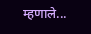म्हणाले...